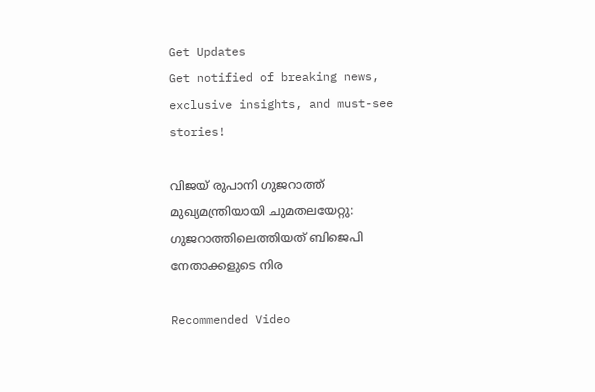Get Updates
Get notified of breaking news, exclusive insights, and must-see stories!

വിജയ് രുപാനി ഗുജറാത്ത് മുഖ്യമന്ത്രിയായി ചുമതലയേറ്റു: ഗുജറാത്തിലെത്തിയത് ബിജെപി നേതാക്കളുടെ നിര

Recommended Video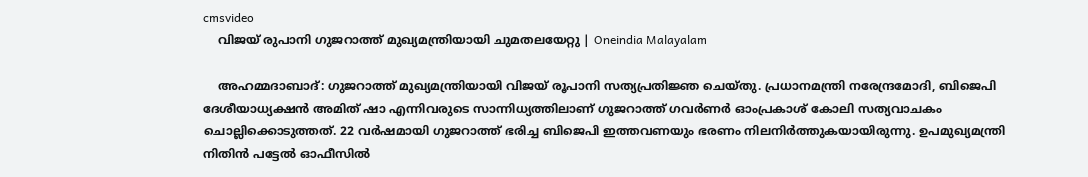cmsvideo
    വിജയ് രുപാനി ഗുജറാത്ത് മുഖ്യമന്ത്രിയായി ചുമതലയേറ്റു | Oneindia Malayalam

    അഹമ്മദാബാദ്: ഗുജറാത്ത് മുഖ്യമന്ത്രിയായി വിജയ് രൂപാനി സത്യപ്രതിജ്ഞ ചെയ്തു. പ്രധാനമന്ത്രി നരേന്ദ്രമോദി, ബിജെപി ദേശീയാധ്യക്ഷന്‍ അമിത് ഷാ എന്നിവരുടെ സാന്നിധ്യത്തിലാണ് ഗുജറാത്ത് ഗവര്‍ണര്‍ ഓംപ്രകാശ് കോലി സത്യവാചകം ചൊല്ലിക്കൊടുത്തത്. 22 വര്‍ഷമായി ഗുജറാത്ത് ഭരിച്ച ബിജെപി ഇത്തവണയും ഭരണം നിലനിര്‍ത്തുകയായിരുന്നു. ഉപമുഖ്യമന്ത്രി നിതിന്‍ പട്ടേല്‍ ഓഫീസില്‍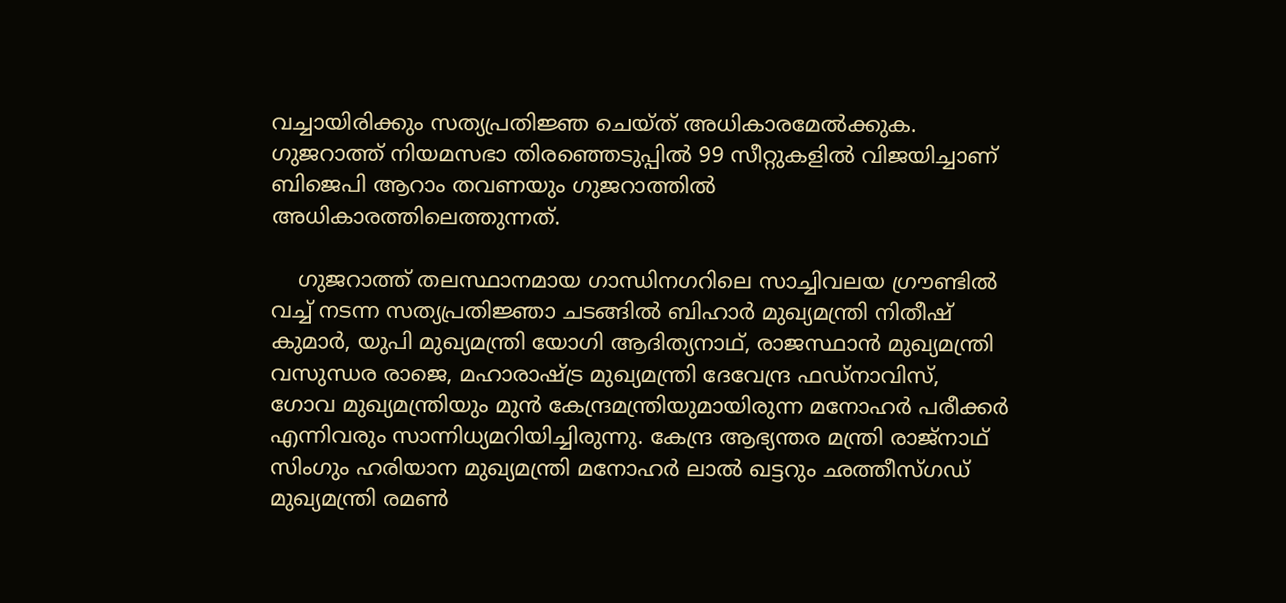വച്ചായിരിക്കും സത്യപ്രതിജ്ഞ ചെയ്ത് അധികാരമേല്‍ക്കുക. ഗുജറാത്ത് നിയമസഭാ തിരഞ്ഞെടുപ്പില്‍ 99 സീറ്റുകളില്‍ വിജയിച്ചാണ് ബിജെപി ആറാം തവണയും ഗുജറാത്തില്‍ അധികാരത്തിലെത്തുന്നത്.

    ഗുജറാത്ത് തലസ്ഥാനമായ ഗാന്ധിനഗറിലെ സാച്ചിവലയ ഗ്രൗണ്ടില്‍ വച്ച് നടന്ന സത്യപ്രതിജ്ഞാ ചടങ്ങില്‍ ബിഹാര്‍ മുഖ്യമന്ത്രി നിതീഷ് കുമാര്‍, യുപി മുഖ്യമന്ത്രി യോഗി ആദിത്യനാഥ്, രാജസ്ഥാന്‍ മുഖ്യമന്ത്രി വസുന്ധര രാജെ, മഹാരാഷ്ട്ര മുഖ്യമന്ത്രി ദേവേന്ദ്ര ഫഡ്നാവിസ്, ഗോവ മുഖ്യമന്ത്രിയും മുന്‍ കേന്ദ്രമന്ത്രിയുമായിരുന്ന മനോഹര്‍ പരീക്കര്‍ എന്നിവരും സാന്നിധ്യമറിയിച്ചിരുന്നു. കേന്ദ്ര ആഭ്യന്തര മന്ത്രി രാജ്നാഥ് സിംഗും ഹരിയാന മുഖ്യമന്ത്രി മനോഹര്‍ ലാല്‍ ഖട്ടറും ഛത്തീസ്ഗഡ് മുഖ്യമന്ത്രി രമണ്‍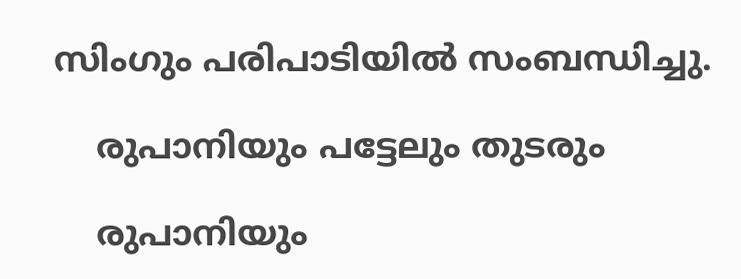സിംഗും പരിപാടിയില്‍ സംബന്ധിച്ചു.

    രുപാനിയും പട്ടേലും തുടരും

    രുപാനിയും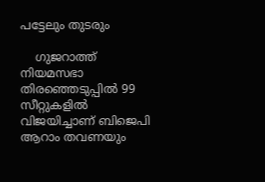പട്ടേലും തുടരും

    ഗുജറാത്ത് നിയമസഭാ തിരഞ്ഞെടുപ്പില്‍ 99 സീറ്റുകളില്‍ വിജയിച്ചാണ് ബിജെപി ആറാം തവണയും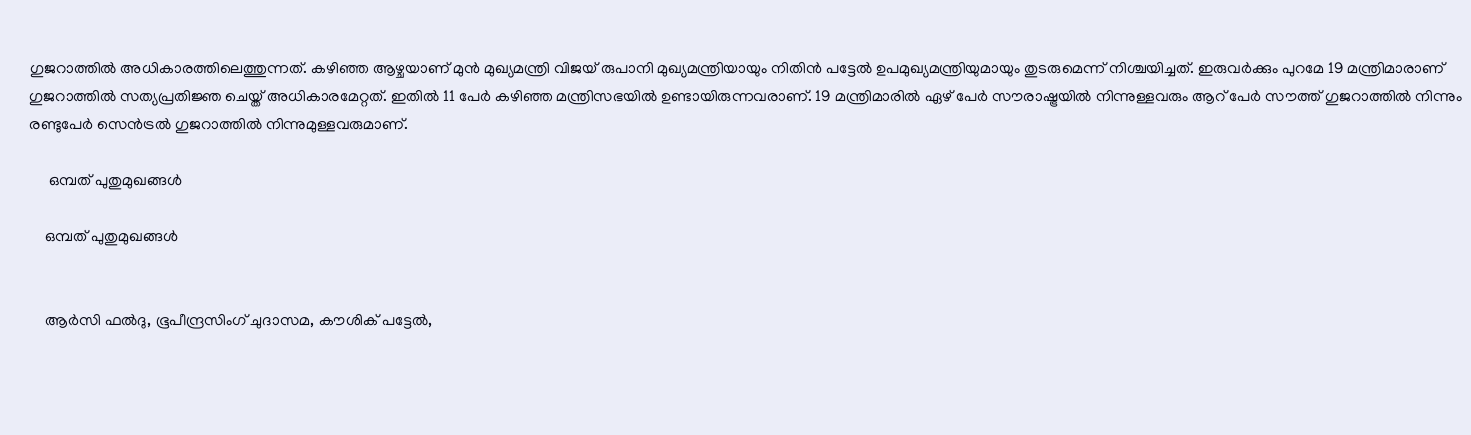ഗുജറാത്തില്‍ അധികാരത്തിലെത്തുന്നത്. കഴിഞ്ഞ ആഴ്ചയാണ് മുന്‍ മുഖ്യമന്ത്രി വിജയ് രുപാനി മുഖ്യമന്ത്രിയായും നിതിന്‍ പട്ടേല്‍ ഉപമുഖ്യമന്ത്രിയുമായും തുടരുമെന്ന് നിശ്ചയിച്ചത്. ഇരുവര്‍ക്കും പുറമേ 19 മന്ത്രിമാരാണ് ഗുജറാത്തില്‍ സത്യപ്രതിജ്ഞ ചെയ്ത് അധികാരമേറ്റത്. ഇതില്‍ 11 പേര്‍ കഴിഞ്ഞ മന്ത്രിസഭയില്‍ ഉണ്ടായിരുന്നവരാണ്. 19 മന്ത്രിമാരില്‍ ഏഴ് പേര്‍ സൗരാഷ്ട്രയില്‍ നിന്നുള്ളവരും ആറ് പേര്‍ സൗത്ത് ഗുജറാത്തില്‍ നിന്നും രണ്ടുപേര്‍ സെന്‍ട്രല്‍ ഗുജറാത്തില്‍ നിന്നുമുള്ളവരുമാണ്.

     ഒമ്പത് പുതുമുഖങ്ങള്‍

    ഒമ്പത് പുതുമുഖങ്ങള്‍


    ആര്‍സി ഫല്‍ദു, ഭൂപീന്ദ്രസിംഗ് ചുദാസമ, കൗശിക് പട്ടേല്‍,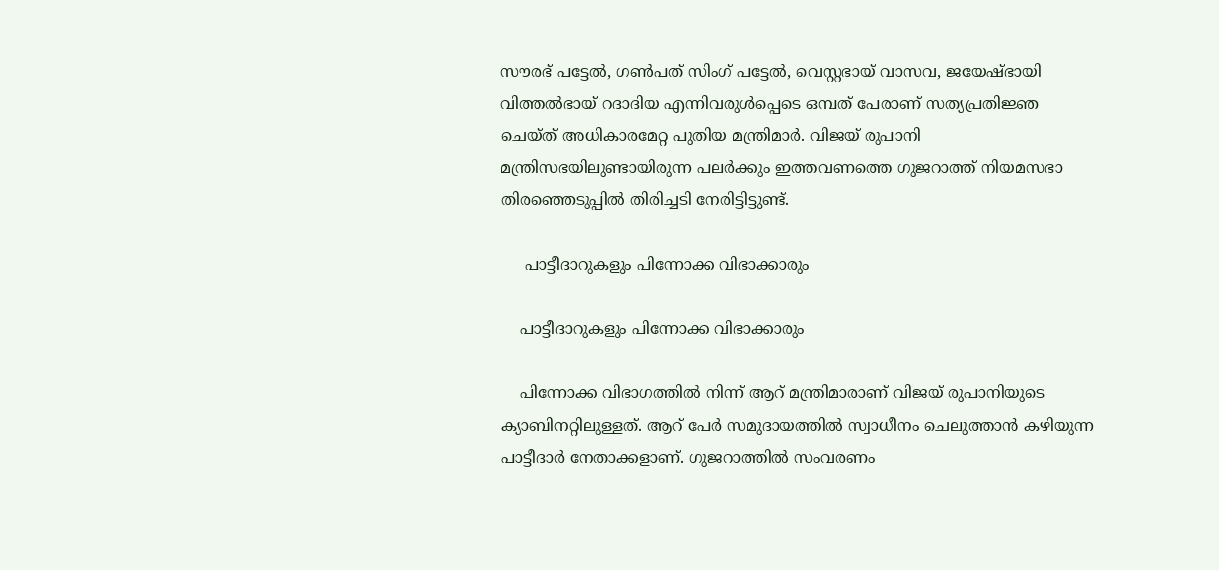സൗരഭ് പട്ടേല്‍, ഗണ്‍പത് സിംഗ് പട്ടേല്‍, വെസ്റ്റഭായ് വാസവ, ജയേഷ്ഭായി വിത്തല്‍ഭായ് റദാദിയ എന്നിവരുള്‍പ്പെടെ ഒമ്പത് പേരാണ് സത്യപ്രതിജ്ഞ ചെയ്ത് അധികാരമേറ്റ പുതിയ മന്ത്രിമാര്‍. വിജയ് രുപാനി മന്ത്രിസഭയിലുണ്ടായിരുന്ന പലര്‍ക്കും ഇത്തവണത്തെ ഗുജറാത്ത് നിയമസഭാ തിരഞ്ഞെടുപ്പില്‍ തിരിച്ചടി നേരിട്ടിട്ടുണ്ട്.

     പാട്ടീദാറുകളും പിന്നോക്ക വിഭാക്കാരും

    പാട്ടീദാറുകളും പിന്നോക്ക വിഭാക്കാരും

    പിന്നോക്ക വിഭാഗത്തില്‍ നിന്ന് ആറ് മന്ത്രിമാരാണ് വിജയ് രുപാനിയുടെ ക്യാബിനറ്റിലുള്ളത്. ആറ് പേര്‍ സമുദായത്തില്‍ സ്വാധീനം ചെലുത്താന്‍ കഴിയുന്ന പാട്ടീദാര്‍ നേതാക്കളാണ്. ഗുജറാത്തില്‍ സംവരണം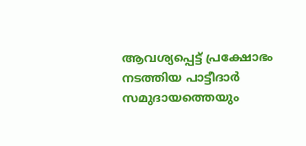ആവശ്യപ്പെട്ട് പ്രക്ഷോഭം നടത്തിയ പാട്ടീദാര്‍ സമുദായത്തെയും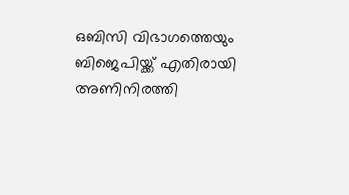ഒബിസി വിഭാഗത്തെയും ബിജെപിയ്ക്ക് എതിരായി അണിനിരത്തി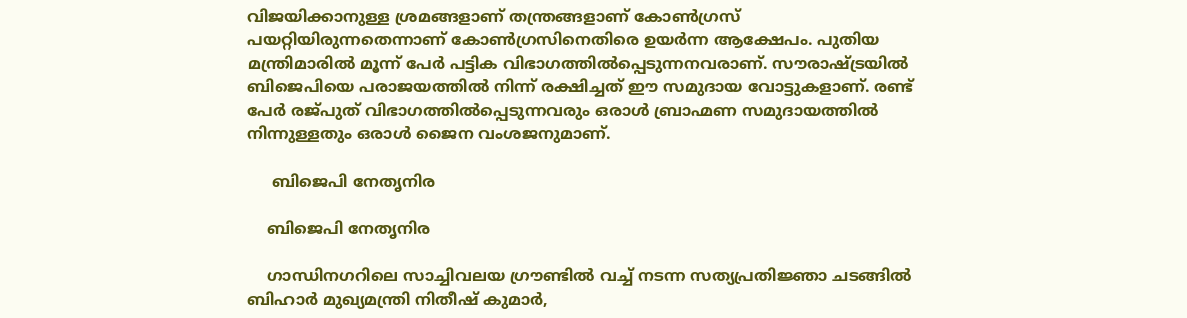വിജയിക്കാനുള്ള ശ്രമങ്ങളാണ് തന്ത്രങ്ങളാണ് കോണ്‍ഗ്രസ് പയറ്റിയിരുന്നതെന്നാണ് കോണ്‍ഗ്രസിനെതിരെ ഉയര്‍ന്ന ആക്ഷേപം. പുതിയ മന്ത്രിമാരില്‍ മൂന്ന് പേര്‍ പട്ടിക വിഭാഗത്തില്‍പ്പെടുന്നനവരാണ്. സൗരാഷ്ട്രയില്‍ ബിജെപിയെ പരാജയത്തില്‍ നിന്ന് രക്ഷിച്ചത് ഈ സമുദായ വോട്ടുകളാണ്. രണ്ട് പേര്‍ രജ്പുത് വിഭാഗത്തില്‍പ്പെടുന്നവരും ഒരാള്‍ ബ്രാഹ്മണ സമുദായത്തില്‍ നിന്നുള്ളതും ഒരാള്‍ ജൈന വംശജനുമാണ്.

     ബിജെപി നേതൃനിര

    ബിജെപി നേതൃനിര

    ഗാന്ധിനഗറിലെ സാച്ചിവലയ ഗ്രൗണ്ടില്‍ വച്ച് നടന്ന സത്യപ്രതിജ്ഞാ ചടങ്ങില്‍ ബിഹാര്‍ മുഖ്യമന്ത്രി നിതീഷ് കുമാര്‍,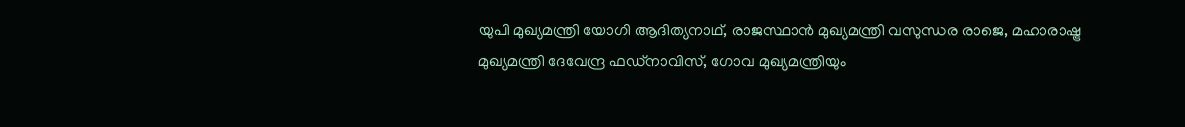യുപി മുഖ്യമന്ത്രി യോഗി ആദിത്യനാഥ്, രാജസ്ഥാന്‍ മുഖ്യമന്ത്രി വസുന്ധര രാജെ, മഹാരാഷ്ട്ര മുഖ്യമന്ത്രി ദേവേന്ദ്ര ഫഡ്നാവിസ്, ഗോവ മുഖ്യമന്ത്രിയും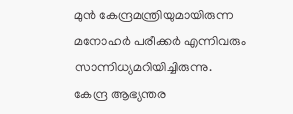മുന്‍ കേന്ദ്രമന്ത്രിയുമായിരുന്ന മനോഹര്‍ പരീക്കര്‍ എന്നിവരും സാന്നിധ്യമറിയിച്ചിരുന്നു. കേന്ദ്ര ആഭ്യന്തര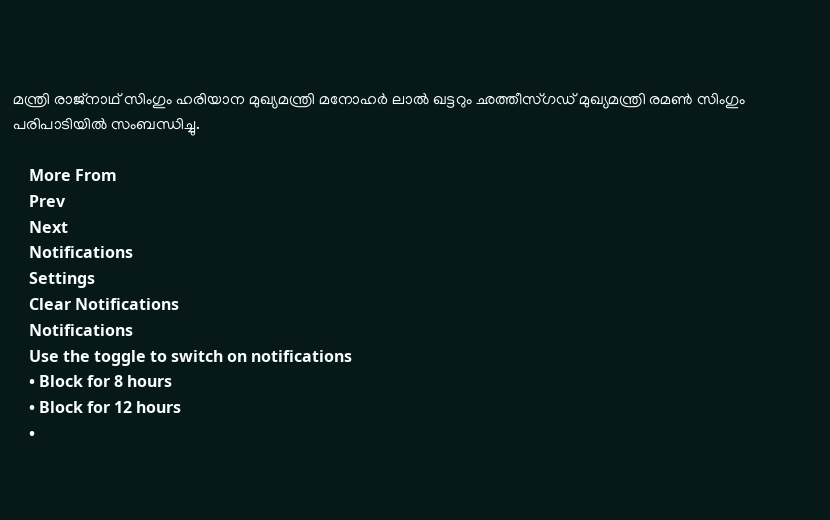മന്ത്രി രാജ്നാഥ് സിംഗും ഹരിയാന മുഖ്യമന്ത്രി മനോഹര്‍ ലാല്‍ ഖട്ടറും ഛത്തീസ്ഗഡ് മുഖ്യമന്ത്രി രമണ്‍ സിംഗും പരിപാടിയില്‍ സംബന്ധിച്ചു.

    More From
    Prev
    Next
    Notifications
    Settings
    Clear Notifications
    Notifications
    Use the toggle to switch on notifications
    • Block for 8 hours
    • Block for 12 hours
    •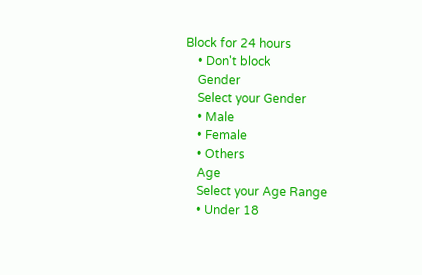Block for 24 hours
    • Don't block
    Gender
    Select your Gender
    • Male
    • Female
    • Others
    Age
    Select your Age Range
    • Under 18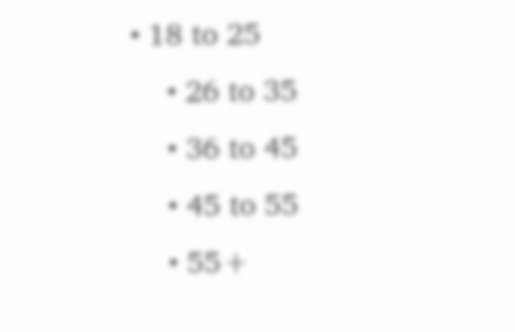• 18 to 25
    • 26 to 35
    • 36 to 45
    • 45 to 55
    • 55+